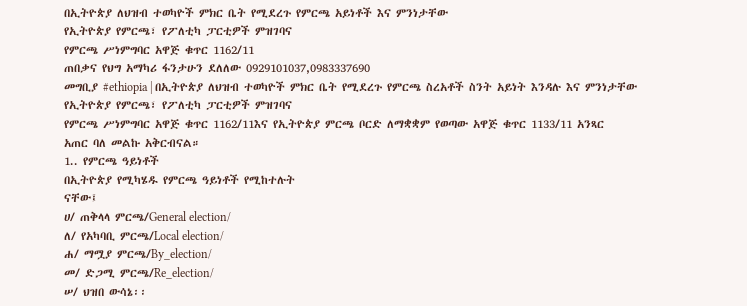በኢትዮጵያ ለህዝብ ተወካዮች ምክር ቤት የሚደረጉ የምርጫ አይነቶች እና ምንነታቸው
የኢትዮጵያ የምርጫ፣ የፖለቲካ ፓርቲዎች ምዝገባና
የምርጫ ሥነምግባር አዋጅ ቁጥር 1162/11
ጠበቃና የህግ አማካሪ ፋንታሁን ደለለው 0929101037,0983337690
መግቢያ #ethiopia | በኢትዮጵያ ለህዝብ ተወካዮች ምክር ቤት የሚደረጉ የምርጫ ስረአቶች ስንት አይነት እንዳሉ እና ምንነታቸው
የኢትዮጵያ የምርጫ፣ የፖለቲካ ፓርቲዎች ምዝገባና
የምርጫ ሥነምግባር አዋጅ ቁጥር 1162/11እና የኢትዮጵያ ምርጫ ቦርድ ለማቋቋም የወጣው አዋጅ ቁጥር 1133/11 አንጻር
አጠር ባለ መልኩ አቅርብናል።
1.. የምርጫ ዓይነቶች
በኢትዮጵያ የሚካሄዱ የምርጫ ዓይነቶች የሚከተሉት
ናቸው፤
ሀ/ ጠቅላላ ምርጫ/General election/
ለ/ የአካባቢ ምርጫ/Local election/
ሐ/ ማሟያ ምርጫ/By_election/
መ/ ድጋሚ ምርጫ/Re_election/
ሠ/ ህዝበ ውሳኔ፡፡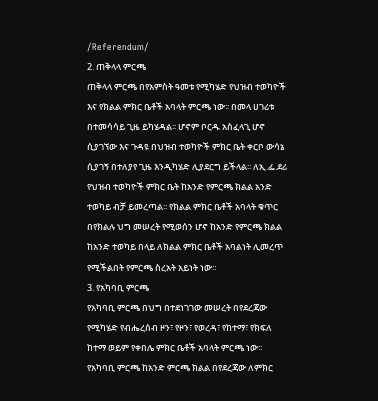/Referendum/
2. ጠቅላላ ምርጫ
ጠቅላላ ምርጫ በየአምስት ዓመቱ የሚካሄድ የህዝብ ተወካዮች እና የክልል ምክር ቤቶች አባላት ምርጫ ነው፡፡ በመላ ሀገሪቱ በተመሳሳይ ጊዜ ይካሄዳል፡፡ ሆኖም ቦርዱ አስፈላጊ ሆኖ
ሲያገኘው እና ጉዳዩ በህዝብ ተወካዮች ምክር ቤት ቀርቦ ውሳኔ ሲያገኝ በተለያየ ጊዜ እንዲካሄድ ሊያደርግ ይችላል፡፡ ለኢ.ፌ.ደሪ የህዝብ ተወካዮች ምክር ቤት ከአንድ የምርጫ ክልል አንድ ተወካይ ብቻ ይመረጣል፡፡ የክልል ምክር ቤቶች አባላት ቁጥር በየክልሉ ህግ መሠረት የሚወሰን ሆኖ ከአንድ የምርጫ ክልል
ከአንድ ተወካይ በላይ ለክልል ምክር ቤቶች አባልነት ሊመረጥ የሚችልበት የምርጫ ስረአት አይነት ነው።
3. የአካባቢ ምርጫ
የአካባቢ ምርጫ በህግ በተደነገገው መሠረት በየደረጃው የሚካሄድ የብሔረሰብ ዞን፣ የዞን፣ የወረዳ፣ የከተማ፣ የክፍለ ከተማ ወይም የቀበሌ ምክር ቤቶች አባላት ምርጫ ነው፡፡
የአካባቢ ምርጫ ከአንድ ምርጫ ክልል በየደረጃው ለምክር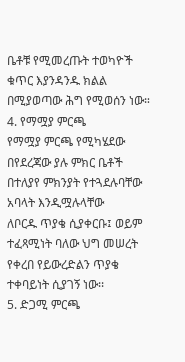ቤቶቹ የሚመረጡት ተወካዮች ቁጥር እያንዳንዱ ክልል በሚያወጣው ሕግ የሚወሰን ነው።
4. የማሟያ ምርጫ
የማሟያ ምርጫ የሚካሄደው በየደረጃው ያሉ ምክር ቤቶች በተለያየ ምክንያት የተጓደሉባቸው አባላት እንዲሟሉላቸው
ለቦርዱ ጥያቄ ሲያቀርቡ፤ ወይም ተፈጻሚነት ባለው ህግ መሠረት የቀረበ የይውረድልን ጥያቄ ተቀባይነት ሲያገኝ ነው፡፡
5. ድጋሚ ምርጫ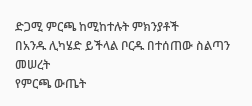ድጋሚ ምርጫ ከሚከተሉት ምክንያቶች
በአንዱ ሊካሄድ ይችላል ቦርዱ በተሰጠው ስልጣን መሠረት
የምርጫ ውጤት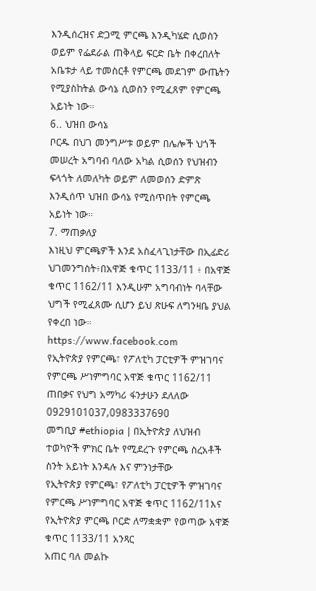እንዲሰረዝና ድጋሚ ምርጫ እንዲካሄድ ሲወስን ወይም የፌደራል ጠቅላይ ፍርድ ቤት በቀረበለት አቤቱታ ላይ ተመስርቶ የምርጫ መደገም ውጤትን የሚያስከትል ውሳኔ ሲወስን የሚፈጸም የምርጫ አይነት ነው።
6.. ህዝበ ውሳኔ
ቦርዱ በህገ መንግሥቱ ወይም በሌሎች ህጎች መሠረት አግባብ ባለው አካል ሲወሰን የህዝብን ፍላጎት ለመለካት ወይም ለመወሰን ድምጽ እንዲሰጥ ህዝበ ውሳኔ የሚሰጥበት የምርጫ
አይነት ነው።
7. ማጠቃለያ
እነዚህ ምርጫዎች እንደ አስፈላጊነታቸው በኢፊድሪ ህገመንግስት፥በአዋጅ ቁጥር 1133/11 ፥ በአዋጅ ቁጥር 1162/11 እንዲሁም አግባብነት ባላቸው ህግች የሚፈጸሙ ሲሆን ይህ ጽሁፍ ለግንዛቤ ያህል የቀረበ ነው።
https://www.facebook.com
የኢትዮጵያ የምርጫ፣ የፖለቲካ ፓርቲዎች ምዝገባና
የምርጫ ሥነምግባር አዋጅ ቁጥር 1162/11
ጠበቃና የህግ አማካሪ ፋንታሁን ደለለው 0929101037,0983337690
መግቢያ #ethiopia | በኢትዮጵያ ለህዝብ ተወካዮች ምክር ቤት የሚደረጉ የምርጫ ስረአቶች ስንት አይነት እንዳሉ እና ምንነታቸው
የኢትዮጵያ የምርጫ፣ የፖለቲካ ፓርቲዎች ምዝገባና
የምርጫ ሥነምግባር አዋጅ ቁጥር 1162/11እና የኢትዮጵያ ምርጫ ቦርድ ለማቋቋም የወጣው አዋጅ ቁጥር 1133/11 አንጻር
አጠር ባለ መልኩ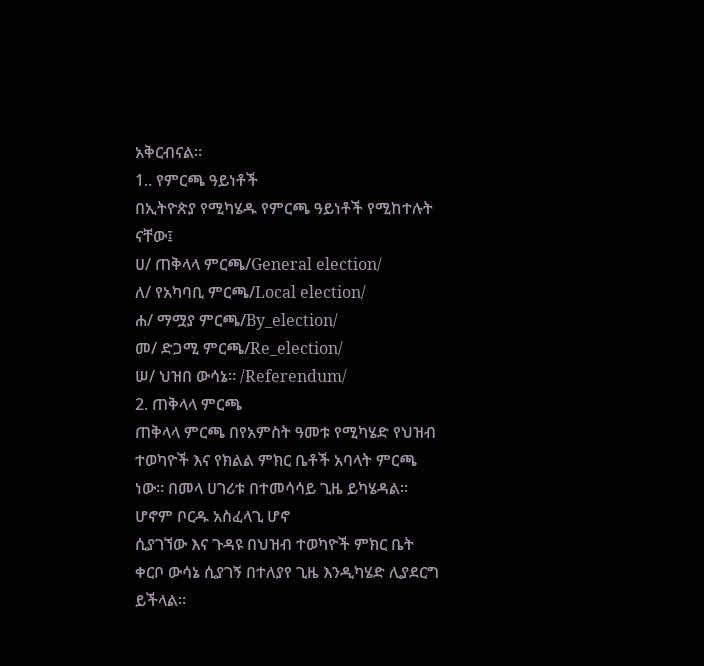አቅርብናል።
1.. የምርጫ ዓይነቶች
በኢትዮጵያ የሚካሄዱ የምርጫ ዓይነቶች የሚከተሉት
ናቸው፤
ሀ/ ጠቅላላ ምርጫ/General election/
ለ/ የአካባቢ ምርጫ/Local election/
ሐ/ ማሟያ ምርጫ/By_election/
መ/ ድጋሚ ምርጫ/Re_election/
ሠ/ ህዝበ ውሳኔ፡፡ /Referendum/
2. ጠቅላላ ምርጫ
ጠቅላላ ምርጫ በየአምስት ዓመቱ የሚካሄድ የህዝብ ተወካዮች እና የክልል ምክር ቤቶች አባላት ምርጫ ነው፡፡ በመላ ሀገሪቱ በተመሳሳይ ጊዜ ይካሄዳል፡፡ ሆኖም ቦርዱ አስፈላጊ ሆኖ
ሲያገኘው እና ጉዳዩ በህዝብ ተወካዮች ምክር ቤት ቀርቦ ውሳኔ ሲያገኝ በተለያየ ጊዜ እንዲካሄድ ሊያደርግ ይችላል፡፡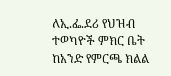ለኢ.ፌ.ደሪ የህዝብ ተወካዮች ምክር ቤት ከአንድ የምርጫ ክልል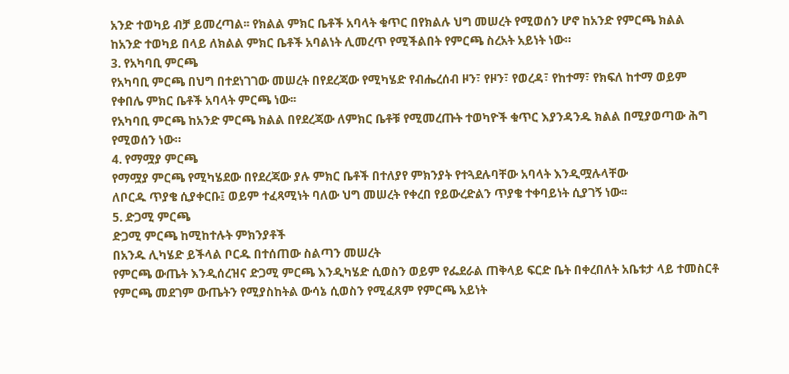አንድ ተወካይ ብቻ ይመረጣል፡፡ የክልል ምክር ቤቶች አባላት ቁጥር በየክልሉ ህግ መሠረት የሚወሰን ሆኖ ከአንድ የምርጫ ክልል
ከአንድ ተወካይ በላይ ለክልል ምክር ቤቶች አባልነት ሊመረጥ የሚችልበት የምርጫ ስረአት አይነት ነው።
3. የአካባቢ ምርጫ
የአካባቢ ምርጫ በህግ በተደነገገው መሠረት በየደረጃው የሚካሄድ የብሔረሰብ ዞን፣ የዞን፣ የወረዳ፣ የከተማ፣ የክፍለ ከተማ ወይም የቀበሌ ምክር ቤቶች አባላት ምርጫ ነው፡፡
የአካባቢ ምርጫ ከአንድ ምርጫ ክልል በየደረጃው ለምክር ቤቶቹ የሚመረጡት ተወካዮች ቁጥር እያንዳንዱ ክልል በሚያወጣው ሕግ የሚወሰን ነው።
4. የማሟያ ምርጫ
የማሟያ ምርጫ የሚካሄደው በየደረጃው ያሉ ምክር ቤቶች በተለያየ ምክንያት የተጓደሉባቸው አባላት እንዲሟሉላቸው
ለቦርዱ ጥያቄ ሲያቀርቡ፤ ወይም ተፈጻሚነት ባለው ህግ መሠረት የቀረበ የይውረድልን ጥያቄ ተቀባይነት ሲያገኝ ነው፡፡
5. ድጋሚ ምርጫ
ድጋሚ ምርጫ ከሚከተሉት ምክንያቶች
በአንዱ ሊካሄድ ይችላል ቦርዱ በተሰጠው ስልጣን መሠረት
የምርጫ ውጤት እንዲሰረዝና ድጋሚ ምርጫ እንዲካሄድ ሲወስን ወይም የፌደራል ጠቅላይ ፍርድ ቤት በቀረበለት አቤቱታ ላይ ተመስርቶ የምርጫ መደገም ውጤትን የሚያስከትል ውሳኔ ሲወስን የሚፈጸም የምርጫ አይነት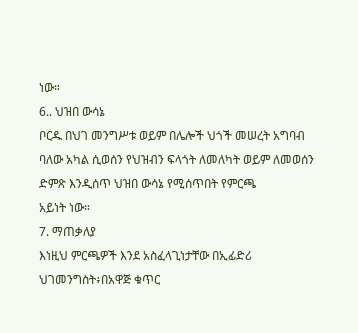ነው።
6.. ህዝበ ውሳኔ
ቦርዱ በህገ መንግሥቱ ወይም በሌሎች ህጎች መሠረት አግባብ ባለው አካል ሲወሰን የህዝብን ፍላጎት ለመለካት ወይም ለመወሰን ድምጽ እንዲሰጥ ህዝበ ውሳኔ የሚሰጥበት የምርጫ
አይነት ነው።
7. ማጠቃለያ
እነዚህ ምርጫዎች እንደ አስፈላጊነታቸው በኢፊድሪ ህገመንግስት፥በአዋጅ ቁጥር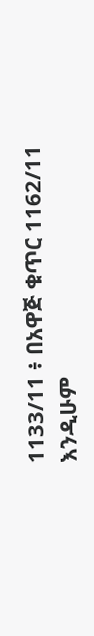1133/11 ፥ በአዋጅ ቁጥር 1162/11 እንዲሁም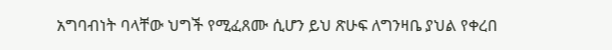አግባብነት ባላቸው ህግች የሚፈጸሙ ሲሆን ይህ ጽሁፍ ለግንዛቤ ያህል የቀረበ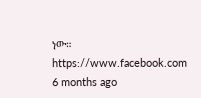ነው።
https://www.facebook.com
6 months ago